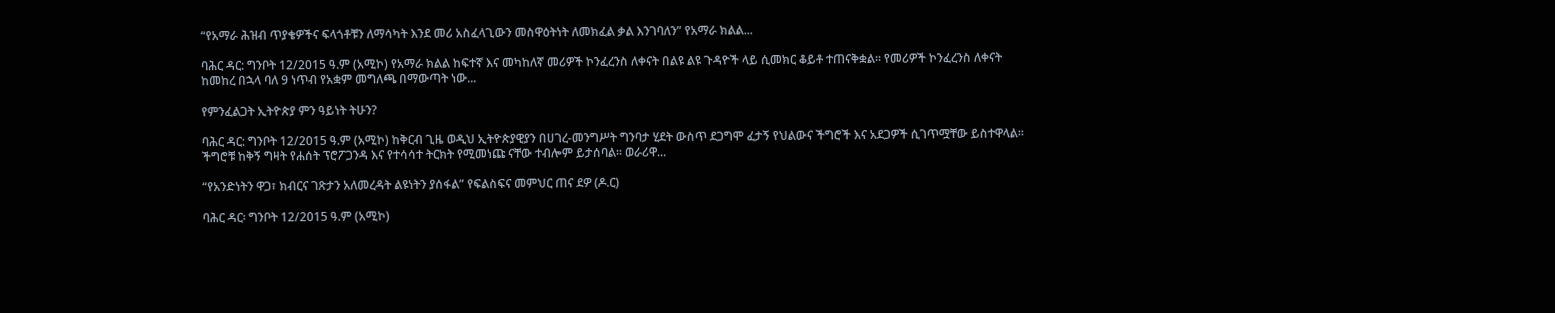“የአማራ ሕዝብ ጥያቄዎችና ፍላጎቶቹን ለማሳካት እንደ መሪ አስፈላጊውን መስዋዕትነት ለመክፈል ቃል እንገባለን” የአማራ ክልል...

ባሕር ዳር: ግንቦት 12/2015 ዓ.ም (አሚኮ) የአማራ ክልል ከፍተኛ እና መካከለኛ መሪዎች ኮንፈረንስ ለቀናት በልዩ ልዩ ጉዳዮች ላይ ሲመክር ቆይቶ ተጠናቅቋል። የመሪዎች ኮንፈረንስ ለቀናት ከመከረ በኋላ ባለ 9 ነጥብ የአቋም መግለጫ በማውጣት ነው...

የምንፈልጋት ኢትዮጵያ ምን ዓይነት ትሁን?

ባሕር ዳር: ግንቦት 12/2015 ዓ.ም (አሚኮ) ከቅርብ ጊዜ ወዲህ ኢትዮጵያዊያን በሀገረ-መንግሥት ግንባታ ሂደት ውስጥ ደጋግሞ ፈታኝ የህልውና ችግሮች እና አደጋዎች ሲገጥሟቸው ይስተዋላል፡፡ ችግሮቹ ከቅኝ ግዛት የሐሰት ፕሮፖጋንዳ እና የተሳሳተ ትርክት የሚመነጩ ናቸው ተብሎም ይታሰባል፡፡ ወራሪዋ...

“የአንድነትን ዋጋ፣ ክብርና ገጽታን አለመረዳት ልዩነትን ያሰፋል” የፍልስፍና መምህር ጠና ደዎ (ዶ.ር)

ባሕር ዳር፡ ግንቦት 12/2015 ዓ.ም (አሚኮ)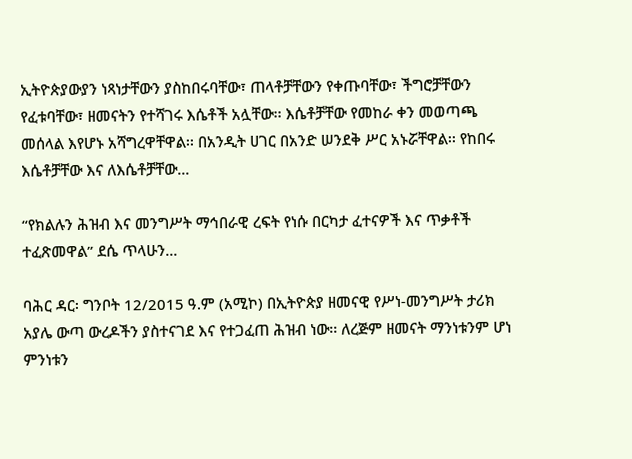ኢትዮጵያውያን ነጻነታቸውን ያስከበሩባቸው፣ ጠላቶቻቸውን የቀጡባቸው፣ ችግሮቻቸውን የፈቱባቸው፣ ዘመናትን የተሻገሩ እሴቶች አሏቸው፡፡ እሴቶቻቸው የመከራ ቀን መወጣጫ መሰላል እየሆኑ አሻግረዋቸዋል፡፡ በአንዲት ሀገር በአንድ ሠንደቅ ሥር አኑሯቸዋል፡፡ የከበሩ እሴቶቻቸው እና ለእሴቶቻቸው...

“የክልሉን ሕዝብ እና መንግሥት ማኅበራዊ ረፍት የነሱ በርካታ ፈተናዎች እና ጥቃቶች ተፈጽመዋል” ደሴ ጥላሁን...

ባሕር ዳር፡ ግንቦት 12/2015 ዓ.ም (አሚኮ) በኢትዮጵያ ዘመናዊ የሥነ-መንግሥት ታሪክ አያሌ ውጣ ውረዶችን ያስተናገደ እና የተጋፈጠ ሕዝብ ነው፡፡ ለረጅም ዘመናት ማንነቱንም ሆነ ምንነቱን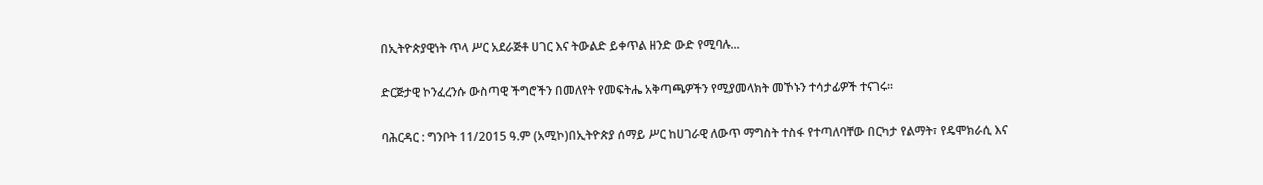በኢትዮጵያዊነት ጥላ ሥር አደራጅቶ ሀገር እና ትውልድ ይቀጥል ዘንድ ውድ የሚባሉ...

ድርጅታዊ ኮንፈረንሱ ውስጣዊ ችግሮችን በመለየት የመፍትሔ አቅጣጫዎችን የሚያመላክት መኾኑን ተሳታፊዎች ተናገሩ፡፡

ባሕርዳር : ግንቦት 11/2015 ዓ.ም (አሚኮ)በኢትዮጵያ ሰማይ ሥር ከሀገራዊ ለውጥ ማግስት ተስፋ የተጣለባቸው በርካታ የልማት፣ የዴሞክራሲ እና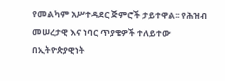የመልካም አሥተዳደር ጅምሮች ታይተዋል፡፡ የሕዝብ መሠረታዊ እና ነባር ጥያቄዎች ተለይተው በኢትዮጵያዊነት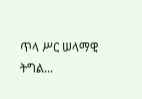ጥላ ሥር ሠላማዊ ትግል...